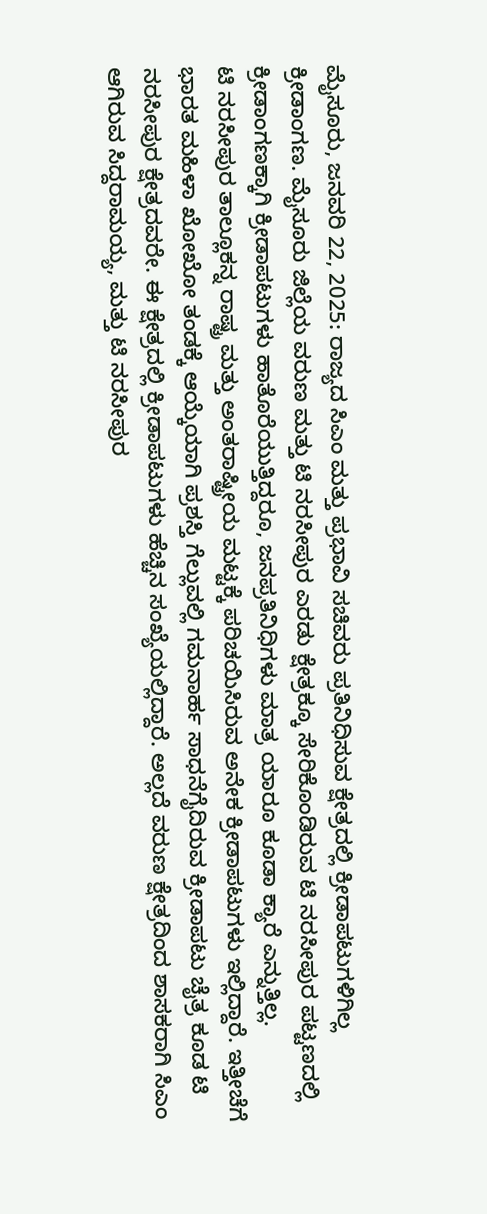ಮೈಸೂರು, ಜನವರಿ 22, 2025: ರಾಜ್ಯದ ಸಿಎಂ ಮತ್ತು ಪ್ರಭಾವಿ ಸಚಿವರು ಪ್ರತಿನಿಧಿಸುವ ಕ್ಷೇತ್ರದಲ್ಲಿ ಕ್ರೀಡಾಪಟುಗಳಿಗಿಲ್ಲ ಕ್ರೀಡಾಂಗಣ. ಮೈಸೂರು ಜಿಲ್ಲೆಯ ವರುಣ ಮತ್ತು ಟಿ ನರಸೀಪುರ ಎರಡು ಕ್ಷೇತ್ರಕ್ಕೂ ಸೇರಿಕೊಂಡಿರುವ ಟಿ ನರಸೀಪುರ ಪಟ್ಟಣದಲ್ಲಿ ಕ್ರೀಡಾಂಗಣಕ್ಕಾಗಿ ಕ್ರೀಡಾಪಟುಗಳು ಹಾತೊರೆಯುತ್ತಿದ್ದರೂ, ಜನಪ್ರತಿನಿಧಿಗಳು ಮಾತ್ರ ಯಾರೂ ಕೂಡಾ ಕ್ಯಾರೆ ಎನ್ನುತ್ತಿಲ್ಲ.
ಟಿ ನರಸೀಪುರ ತಾಲ್ಲೂಕನ್ನ ರಾಷ್ಟ್ರ ಮತ್ತು ಅಂತರಾಷ್ಟ್ರೀಯ ಮಟ್ಟಕ್ಕೆ ಪರಿಚಯಿಸಿರುವ ಅನೇಕ ಕ್ರೀಡಾಪಟುಗಳು ಇಲ್ಲಿದ್ದಾರೆ. ಇತ್ತೀಚೆಗೆ ಭಾರತ ಮಹಿಳಾ ಖೋಖೋ ತಂಡಕ್ಕೆ ಆಯ್ಕೆಯಾಗಿ ಪ್ರಶಸ್ತಿ ಗೆಲ್ಲುವಲ್ಲಿ ಗಮನಾರ್ಹ ಸಾಧನೆಗೈದಿರುವ ಕ್ರೀಡಾಪಟು ಚೈತ್ರ ಕೂಡ ಟಿ ನರಸೀಪುರ ಕ್ಷೇತ್ರದವರೇ. ಈ ಕ್ಷೇತ್ರದಲ್ಲಿ ಕ್ರೀಡಾಪಟುಗಳು ಹೆಚ್ಚಿನ ಸಂಖ್ಯೆಯಲ್ಲಿದ್ದಾರೆ. ಅಲ್ಲದೆ ವರುಣ ಕ್ಷೇತ್ರದಿಂದ ಶಾಸಕರಾಗಿ ಸಿಎಂ ಆಗಿರುವ ಸಿದ್ದರಾಮಯ್ಯ, ಮತ್ತು ಟಿ ನರಸೀಪುರ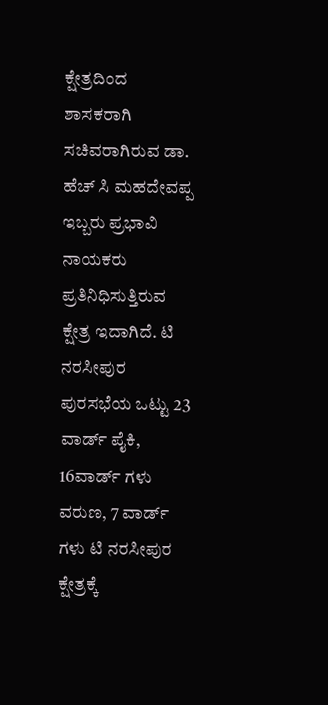ಕ್ಷೇತ್ರದಿಂದ ಶಾಸಕರಾಗಿ ಸಚಿವರಾಗಿರುವ ಡಾ. ಹೆಚ್ ಸಿ ಮಹದೇವಪ್ಪ ಇಬ್ಬರು ಪ್ರಭಾವಿ ನಾಯಕರು ಪ್ರತಿನಿಧಿಸುತ್ತಿರುವ ಕ್ಷೇತ್ರ ಇದಾಗಿದೆ. ಟಿ ನರಸೀಪುರ ಪುರಸಭೆಯ ಒಟ್ಟು 23 ವಾರ್ಡ್ ಪೈಕಿ, 16ವಾರ್ಡ್ ಗಳು ವರುಣ, 7 ವಾರ್ಡ್ ಗಳು ಟಿ ನರಸೀಪುರ ಕ್ಷೇತ್ರಕ್ಕೆ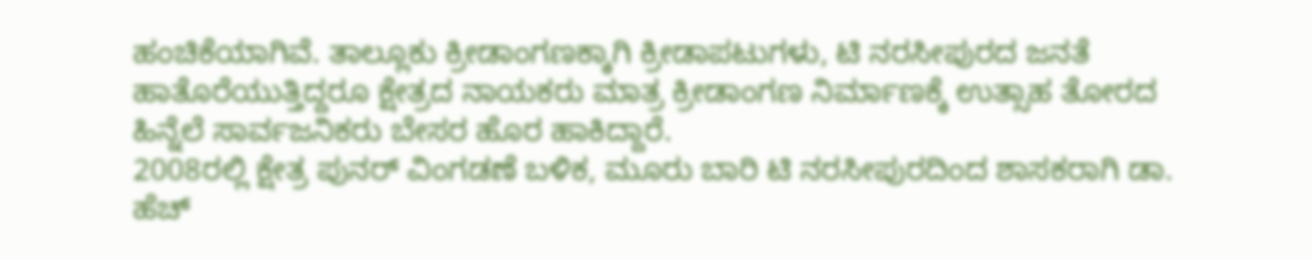ಹಂಚಿಕೆಯಾಗಿವೆ. ತಾಲ್ಲೂಕು ಕ್ರೀಡಾಂಗಣಕ್ಕಾಗಿ ಕ್ರೀಡಾಪಟುಗಳು, ಟಿ ನರಸೀಪುರದ ಜನತೆ ಹಾತೊರೆಯುತ್ತಿದ್ದರೂ ಕ್ಷೇತ್ರದ ನಾಯಕರು ಮಾತ್ರ ಕ್ರೀಡಾಂಗಣ ನಿರ್ಮಾಣಕ್ಕೆ ಉತ್ಸಾಹ ತೋರದ ಹಿನ್ನೆಲೆ ಸಾರ್ವಜನಿಕರು ಬೇಸರ ಹೊರ ಹಾಕಿದ್ದಾರೆ.
2008ರಲ್ಲಿ ಕ್ಷೇತ್ರ ಪುನರ್ ವಿಂಗಡಣೆ ಬಳಿಕ, ಮೂರು ಬಾರಿ ಟಿ ನರಸೀಪುರದಿಂದ ಶಾಸಕರಾಗಿ ಡಾ. ಹೆಚ್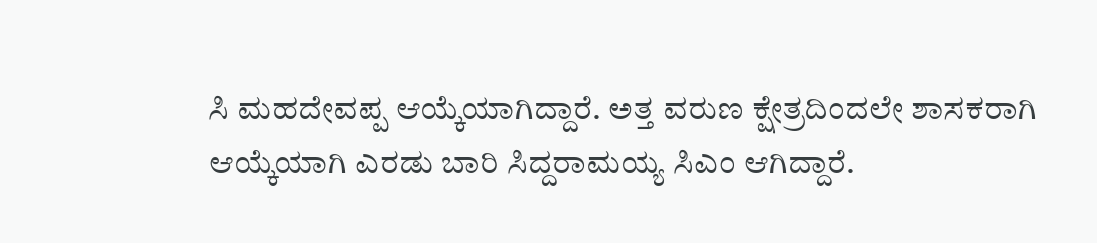ಸಿ ಮಹದೇವಪ್ಪ ಆಯ್ಕೆಯಾಗಿದ್ದಾರೆ. ಅತ್ತ ವರುಣ ಕ್ಷೇತ್ರದಿಂದಲೇ ಶಾಸಕರಾಗಿ ಆಯ್ಕೆಯಾಗಿ ಎರಡು ಬಾರಿ ಸಿದ್ದರಾಮಯ್ಯ ಸಿಎಂ ಆಗಿದ್ದಾರೆ.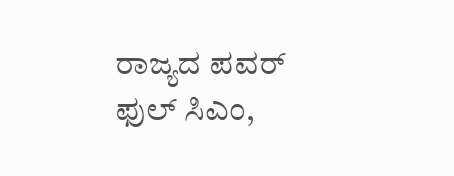ರಾಜ್ಯದ ಪವರ್ ಫುಲ್ ಸಿಎಂ,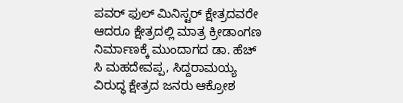ಪವರ್ ಫುಲ್ ಮಿನಿಸ್ಟರ್ ಕ್ಷೇತ್ರದವರೇ ಆದರೂ ಕ್ಷೇತ್ರದಲ್ಲಿ ಮಾತ್ರ ಕ್ರೀಡಾಂಗಣ ನಿರ್ಮಾಣಕ್ಕೆ ಮುಂದಾಗದ ಡಾ. ಹೆಚ್ ಸಿ ಮಹದೇವಪ್ಪ, ಸಿದ್ದರಾಮಯ್ಯ ವಿರುದ್ಧ ಕ್ಷೇತ್ರದ ಜನರು ಆಕ್ರೋಶ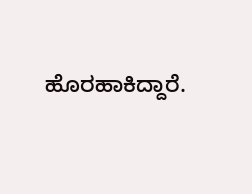ಹೊರಹಾಕಿದ್ದಾರೆ.